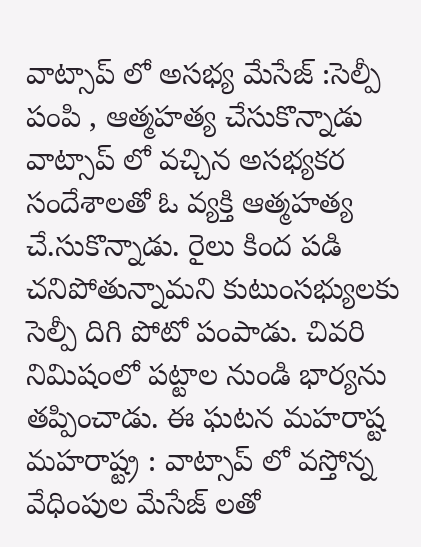వాట్సాప్ లో అసభ్య మేసేజ్ :సెల్పీ పంపి , ఆత్మహత్య చేసుకొన్నాడు
వాట్సాప్ లో వచ్చిన అసభ్యకర సందేశాలతో ఓ వ్యక్తి ఆత్మహత్య చే.సుకొన్నాడు. రైలు కింద పడి చనిపోతున్నామని కుటుంసభ్యులకు సెల్పీ దిగి పోటో పంపాడు. చివరి నిమిషంలో పట్టాల నుండి భార్యను తప్పించాడు. ఈ ఘటన మహరాష్ట
మహరాష్ట్ర : వాట్సాప్ లో వస్తోన్న వేధింపుల మేసేజ్ లతో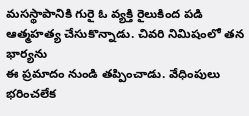మసస్థాపానికి గురై ఓ వ్యక్తి రైలుకింద పడి ఆత్మహత్య చేసుకొన్నాడు. చివరి నిమిషంలో తన భార్యను
ఈ ప్రమాదం నుండి తప్పించాడు. వేధింపులు భరించలేక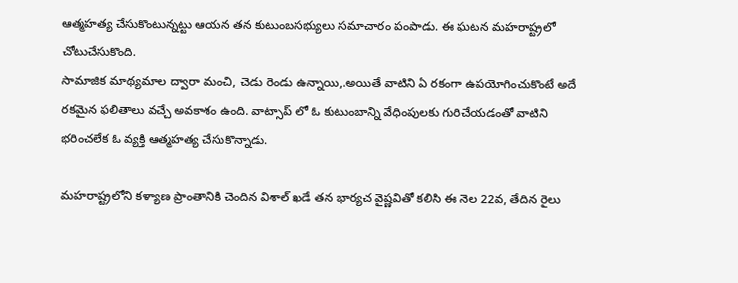ఆత్మహత్య చేసుకొంటున్నట్టు ఆయన తన కుటుంబసభ్యులు సమాచారం పంపాడు. ఈ ఘటన మహరాష్ట్రలో చోటుచేసుకొంది.
సామాజిక మాథ్యమాల ద్వారా మంచి, చెడు రెండు ఉన్నాయి,.అయితే వాటిని ఏ రకంగా ఉపయోగించుకొంటే అదే రకమైన ఫలితాలు వచ్చే అవకాశం ఉంది. వాట్సాప్ లో ఓ కుటుంబాన్ని వేధింపులకు గురిచేయడంతో వాటిని భరించలేక ఓ వ్యక్తి ఆత్మహత్య చేసుకొన్నాడు.

మహరాష్ట్రలోని కళ్యాణ ప్రాంతానికి చెందిన విశాల్ ఖడే తన భార్యచ వైష్ణవితో కలిసి ఈ నెల 22వ, తేదిన రైలు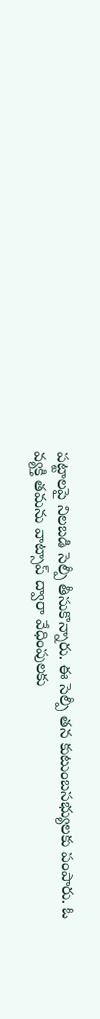పట్టాలపై నిలబడి సెల్పీ తీసుకొన్నారు. ఈ సెల్పీ తన కుటుంబసభ్యులకు పంపారు. ఓ వ్యక్తి తమను వాట్సాప్ ద్వారా వేధింపులకు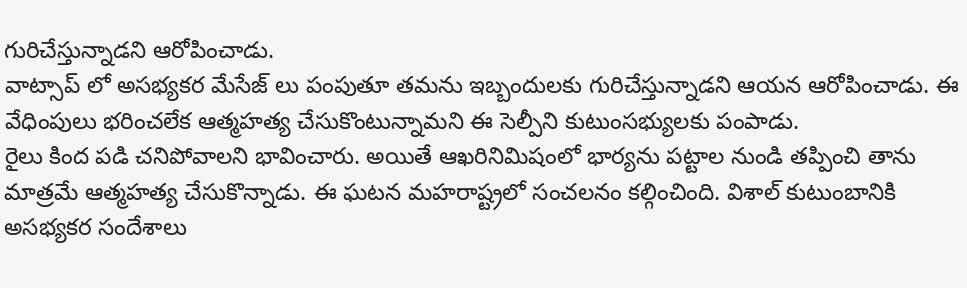గురిచేస్తున్నాడని ఆరోపించాడు.
వాట్సాప్ లో అసభ్యకర మేసేజ్ లు పంపుతూ తమను ఇబ్బందులకు గురిచేస్తున్నాడని ఆయన ఆరోపించాడు. ఈ వేధింపులు భరించలేక ఆత్మహత్య చేసుకొంటున్నామని ఈ సెల్పీని కుటుంసభ్యులకు పంపాడు.
రైలు కింద పడి చనిపోవాలని భావించారు. అయితే ఆఖరినిమిషంలో భార్యను పట్టాల నుండి తప్పించి తాను మాత్రమే ఆత్మహత్య చేసుకొన్నాడు. ఈ ఘటన మహరాష్ట్రలో సంచలనం కల్గించింది. విశాల్ కుటుంబానికి అసభ్యకర సందేశాలు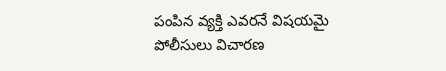పంపిన వ్యక్తి ఎవరనే విషయమై పోలీసులు విచారణ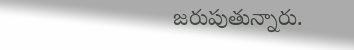జరుపుతున్నారు.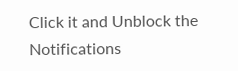Click it and Unblock the Notifications